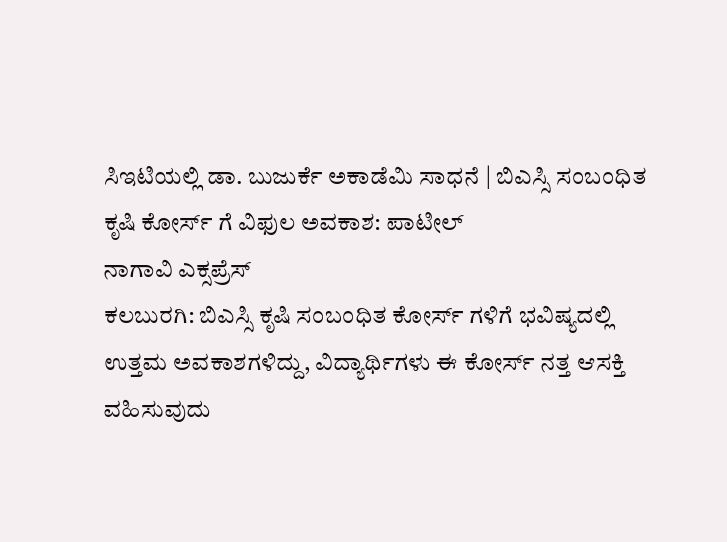ಸಿಇಟಿಯಲ್ಲಿ ಡಾ. ಬುಜುರ್ಕೆ ಅಕಾಡೆಮಿ ಸಾಧನೆ | ಬಿಎಸ್ಸಿ ಸಂಬಂಧಿತ ಕೃಷಿ ಕೋರ್ಸ್ ಗೆ ವಿಫುಲ ಅವಕಾಶ: ಪಾಟೀಲ್
ನಾಗಾವಿ ಎಕ್ಸಪ್ರೆಸ್
ಕಲಬುರಗಿ: ಬಿಎಸ್ಸಿ ಕೃಷಿ ಸಂಬಂಧಿತ ಕೋರ್ಸ್ ಗಳಿಗೆ ಭವಿಷ್ಯದಲ್ಲಿ ಉತ್ತಮ ಅವಕಾಶಗಳಿದ್ದು, ವಿದ್ಯಾರ್ಥಿಗಳು ಈ ಕೋರ್ಸ್ ನತ್ತ ಆಸಕ್ತಿ ವಹಿಸುವುದು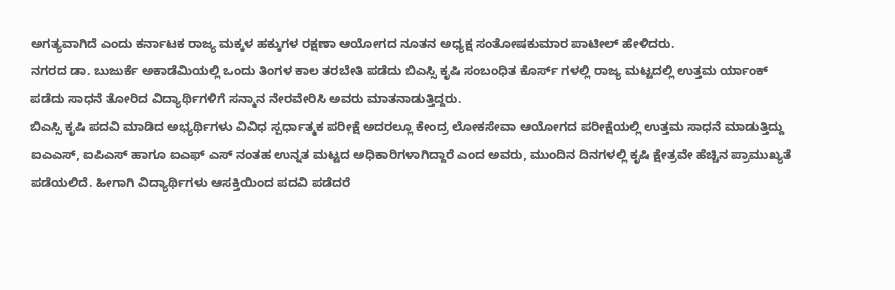ಅಗತ್ಯವಾಗಿದೆ ಎಂದು ಕರ್ನಾಟಕ ರಾಜ್ಯ ಮಕ್ಕಳ ಹಕ್ಕುಗಳ ರಕ್ಷಣಾ ಆಯೋಗದ ನೂತನ ಅಧ್ಯಕ್ಷ ಸಂತೋಷಕುಮಾರ ಪಾಟೀಲ್ ಹೇಳಿದರು.
ನಗರದ ಡಾ. ಬುಜುರ್ಕೆ ಅಕಾಡೆಮಿಯಲ್ಲಿ ಒಂದು ತಿಂಗಳ ಕಾಲ ತರಬೇತಿ ಪಡೆದು ಬಿಎಸ್ಸಿ ಕೃಷಿ ಸಂಬಂಧಿತ ಕೊರ್ಸ್ ಗಳಲ್ಲಿ ರಾಜ್ಯ ಮಟ್ಟದಲ್ಲಿ ಉತ್ತಮ ರ್ಯಾಂಕ್ ಪಡೆದು ಸಾಧನೆ ತೋರಿದ ವಿದ್ಯಾರ್ಥಿಗಳಿಗೆ ಸನ್ಮಾನ ನೇರವೇರಿಸಿ ಅವರು ಮಾತನಾಡುತ್ತಿದ್ದರು.
ಬಿಎಸ್ಸಿ ಕೃಷಿ ಪದವಿ ಮಾಡಿದ ಅಭ್ಯರ್ಥಿಗಳು ವಿವಿಧ ಸ್ಪರ್ಧಾತ್ಮಕ ಪರೀಕ್ಷೆ ಅದರಲ್ಲೂ ಕೇಂದ್ರ ಲೋಕಸೇವಾ ಆಯೋಗದ ಪರೀಕ್ಷೆಯಲ್ಲಿ ಉತ್ತಮ ಸಾಧನೆ ಮಾಡುತ್ತಿದ್ದು ಐಎಎಸ್, ಐಪಿಎಸ್ ಹಾಗೂ ಐಎಫ್ ಎಸ್ ನಂತಹ ಉನ್ನತ ಮಟ್ಟದ ಅಧಿಕಾರಿಗಳಾಗಿದ್ದಾರೆ ಎಂದ ಅವರು, ಮುಂದಿನ ದಿನಗಳಲ್ಲಿ ಕೃಷಿ ಕ್ಷೇತ್ರವೇ ಹೆಚ್ಚಿನ ಪ್ರಾಮುಖ್ಯತೆ ಪಡೆಯಲಿದೆ. ಹೀಗಾಗಿ ವಿದ್ಯಾರ್ಥಿಗಳು ಆಸಕ್ತಿಯಿಂದ ಪದವಿ ಪಡೆದರೆ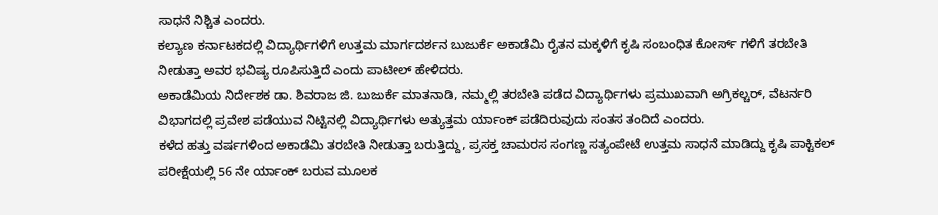ಸಾಧನೆ ನಿಶ್ಚಿತ ಎಂದರು.
ಕಲ್ಯಾಣ ಕರ್ನಾಟಕದಲ್ಲಿ ವಿದ್ಯಾರ್ಥಿಗಳಿಗೆ ಉತ್ತಮ ಮಾರ್ಗದರ್ಶನ ಬುಜುರ್ಕೆ ಅಕಾಡೆಮಿ ರೈತನ ಮಕ್ಕಳಿಗೆ ಕೃಷಿ ಸಂಬಂಧಿತ ಕೋರ್ಸ್ ಗಳಿಗೆ ತರಬೇತಿ ನೀಡುತ್ತಾ ಅವರ ಭವಿಷ್ಯ ರೂಪಿಸುತ್ತಿದೆ ಎಂದು ಪಾಟೀಲ್ ಹೇಳಿದರು.
ಅಕಾಡೆಮಿಯ ನಿರ್ದೇಶಕ ಡಾ. ಶಿವರಾಜ ಜಿ. ಬುಜುರ್ಕೆ ಮಾತನಾಡಿ, ನಮ್ಮಲ್ಲಿ ತರಬೇತಿ ಪಡೆದ ವಿದ್ಯಾರ್ಥಿಗಳು ಪ್ರಮುಖವಾಗಿ ಅಗ್ರಿಕಲ್ಚರ್, ವೆಟರ್ನರಿ ವಿಭಾಗದಲ್ಲಿ ಪ್ರವೇಶ ಪಡೆಯುವ ನಿಟ್ಟಿನಲ್ಲಿ ವಿದ್ಯಾರ್ಥಿಗಳು ಅತ್ಯುತ್ತಮ ರ್ಯಾಂಕ್ ಪಡೆದಿರುವುದು ಸಂತಸ ತಂದಿದೆ ಎಂದರು.
ಕಳೆದ ಹತ್ತು ವರ್ಷಗಳಿಂದ ಅಕಾಡೆಮಿ ತರಬೇತಿ ನೀಡುತ್ತಾ ಬರುತ್ತಿದ್ದು, ಪ್ರಸಕ್ತ ಚಾಮರಸ ಸಂಗಣ್ಣ ಸತ್ಯಂಪೇಟೆ ಉತ್ತಮ ಸಾಧನೆ ಮಾಡಿದ್ದು ಕೃಷಿ ಪಾಕ್ಟಿಕಲ್ ಪರೀಕ್ಷೆಯಲ್ಲಿ 56 ನೇ ರ್ಯಾಂಕ್ ಬರುವ ಮೂಲಕ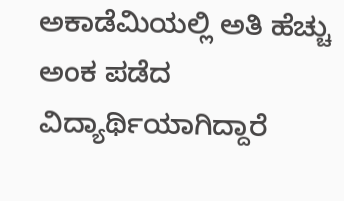ಅಕಾಡೆಮಿಯಲ್ಲಿ ಅತಿ ಹೆಚ್ಚು ಅಂಕ ಪಡೆದ ವಿದ್ಯಾರ್ಥಿಯಾಗಿದ್ದಾರೆ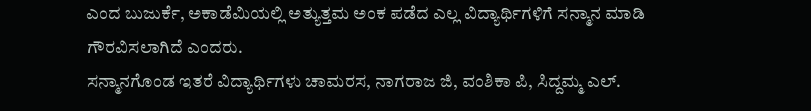ಎಂದ ಬುಜುರ್ಕೆ, ಅಕಾಡೆಮಿಯಲ್ಲಿ ಅತ್ಯುತ್ತಮ ಅಂಕ ಪಡೆದ ಎಲ್ಲ ವಿದ್ಯಾರ್ಥಿಗಳಿಗೆ ಸನ್ಮಾನ ಮಾಡಿ ಗೌರವಿಸಲಾಗಿದೆ ಎಂದರು.
ಸನ್ಮಾನಗೊಂಡ ಇತರೆ ವಿದ್ಯಾರ್ಥಿಗಳು ಚಾಮರಸ, ನಾಗರಾಜ ಜಿ, ವಂಶಿಕಾ ಪಿ, ಸಿದ್ದಮ್ಮ ಎಲ್.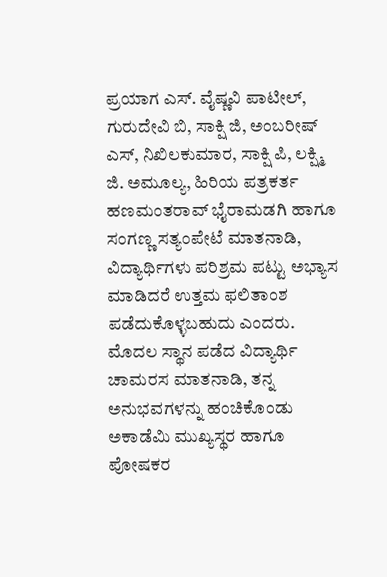ಪ್ರಯಾಗ ಎಸ್. ವೈಷ್ಣವಿ ಪಾಟೀಲ್, ಗುರುದೇವಿ ಬಿ, ಸಾಕ್ಷಿ ಜಿ, ಅಂಬರೀಷ್ ಎಸ್, ನಿಖಿಲಕುಮಾರ, ಸಾಕ್ಷಿ ಪಿ, ಲಕ್ಷ್ಮಿ ಜಿ. ಅಮೂಲ್ಯ, ಹಿರಿಯ ಪತ್ರಕರ್ತ ಹಣಮಂತರಾವ್ ಭೈರಾಮಡಗಿ ಹಾಗೂ ಸಂಗಣ್ಣ ಸತ್ಯಂಪೇಟೆ ಮಾತನಾಡಿ, ವಿದ್ಯಾರ್ಥಿಗಳು ಪರಿಶ್ರಮ ಪಟ್ಟು ಅಭ್ಯಾಸ ಮಾಡಿದರೆ ಉತ್ತಮ ಫಲಿತಾಂಶ ಪಡೆದುಕೊಳ್ಳಬಹುದು ಎಂದರು.
ಮೊದಲ ಸ್ಥಾನ ಪಡೆದ ವಿದ್ಯಾರ್ಥಿ ಚಾಮರಸ ಮಾತನಾಡಿ, ತನ್ನ ಅನುಭವಗಳನ್ನು ಹಂಚಿಕೊಂಡು ಅಕಾಡೆಮಿ ಮುಖ್ಯಸ್ಥರ ಹಾಗೂ ಪೋಷಕರ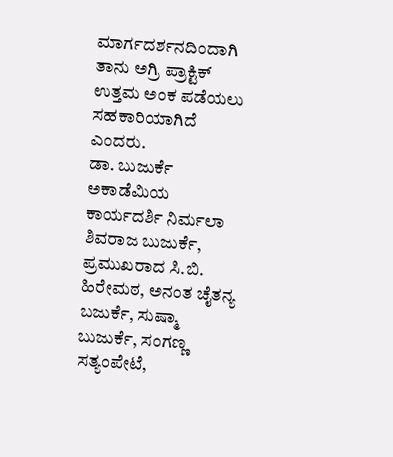ಮಾರ್ಗದರ್ಶನದಿಂದಾಗಿ ತಾನು ಅಗ್ರಿ ಪ್ರಾಕ್ಟಿಕ್ ಉತ್ತಮ ಅಂಕ ಪಡೆಯಲು ಸಹಕಾರಿಯಾಗಿದೆ ಎಂದರು.
ಡಾ. ಬುಜುರ್ಕೆ ಅಕಾಡೆಮಿಯ ಕಾರ್ಯದರ್ಶಿ ನಿರ್ಮಲಾ ಶಿವರಾಜ ಬುಜುರ್ಕೆ, ಪ್ರಮುಖರಾದ ಸಿ.ಬಿ. ಹಿರೇಮಠ, ಅನಂತ ಚೈತನ್ಯ ಬಜುರ್ಕೆ, ಸುಷ್ಮಾ ಬುಜುರ್ಕೆ, ಸಂಗಣ್ಣ ಸತ್ಯಂಪೇಟೆ,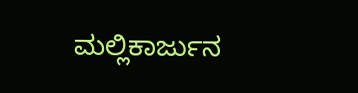ಮಲ್ಲಿಕಾರ್ಜುನ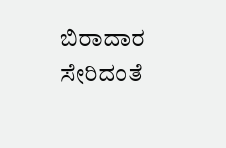ಬಿರಾದಾರ ಸೇರಿದಂತೆ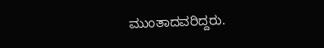ಮುಂತಾದವರಿದ್ದರು.